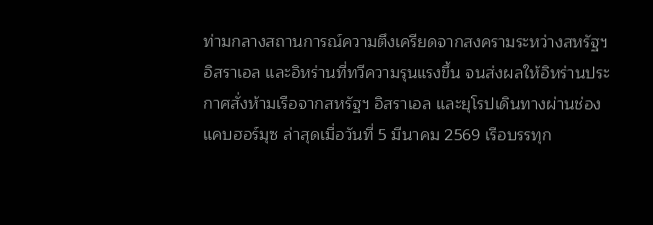ท่ามกลางสถานการณ์ความตึงเครียดจากสงครามระหว่างสหรัฐฯ อิสราเอล และอิหร่านที่ทวีความรุนแรงขึ้น จนส่งผลให้อิหร่านประกาศสั่งห้ามเรือจากสหรัฐฯ อิสราเอล และยุโรปเดินทางผ่านช่องแคบฮอร์มุซ ล่าสุดเมื่อวันที่ 5 มีนาคม 2569 เรือบรรทุก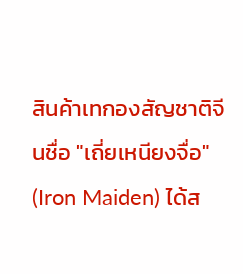สินค้าเทกองสัญชาติจีนชื่อ "เถี่ยเหนียงจื่อ" (Iron Maiden) ได้ส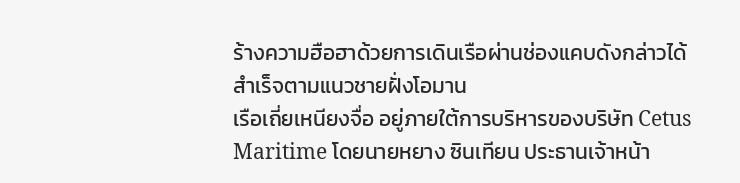ร้างความฮือฮาด้วยการเดินเรือผ่านช่องแคบดังกล่าวได้สำเร็จตามแนวชายฝั่งโอมาน
เรือเถี่ยเหนียงจื่อ อยู่ภายใต้การบริหารของบริษัท Cetus Maritime โดยนายหยาง ซินเทียน ประธานเจ้าหน้า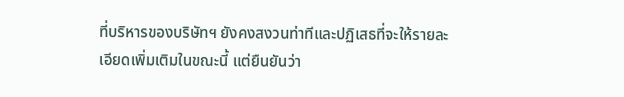ที่บริหารของบริษัทฯ ยังคงสงวนท่าทีและปฏิเสธที่จะให้รายละเอียดเพิ่มเติมในขณะนี้ แต่ยืนยันว่า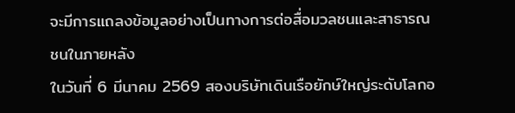จะมีการแถลงข้อมูลอย่างเป็นทางการต่อสื่อมวลชนและสาธารณชนในภายหลัง
ในวันที่ 6 มีนาคม 2569 สองบริษัทเดินเรือยักษ์ใหญ่ระดับโลกอ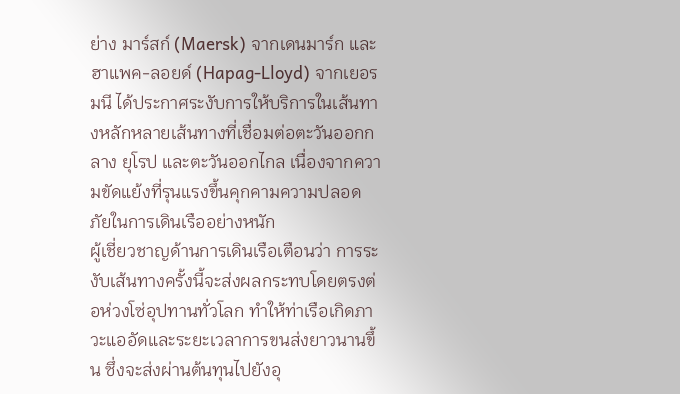ย่าง มาร์สก์ (Maersk) จากเดนมาร์ก และ ฮาแพค-ลอยด์ (Hapag-Lloyd) จากเยอรมนี ได้ประกาศระงับการให้บริการในเส้นทางหลักหลายเส้นทางที่เชื่อมต่อตะวันออกกลาง ยุโรป และตะวันออกไกล เนื่องจากความขัดแย้งที่รุนแรงขึ้นคุกคามความปลอดภัยในการเดินเรืออย่างหนัก
ผู้เชี่ยวชาญด้านการเดินเรือเตือนว่า การระงับเส้นทางครั้งนี้จะส่งผลกระทบโดยตรงต่อห่วงโซ่อุปทานทั่วโลก ทำให้ท่าเรือเกิดภาวะแออัดและระยะเวลาการขนส่งยาวนานขึ้น ซึ่งจะส่งผ่านต้นทุนไปยังอุ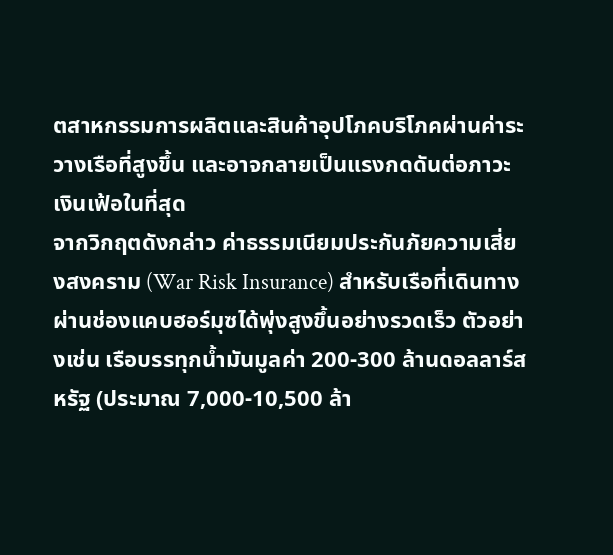ตสาหกรรมการผลิตและสินค้าอุปโภคบริโภคผ่านค่าระวางเรือที่สูงขึ้น และอาจกลายเป็นแรงกดดันต่อภาวะเงินเฟ้อในที่สุด
จากวิกฤตดังกล่าว ค่าธรรมเนียมประกันภัยความเสี่ยงสงคราม (War Risk Insurance) สำหรับเรือที่เดินทางผ่านช่องแคบฮอร์มุซได้พุ่งสูงขึ้นอย่างรวดเร็ว ตัวอย่างเช่น เรือบรรทุกน้ำมันมูลค่า 200-300 ล้านดอลลาร์สหรัฐ (ประมาณ 7,000-10,500 ล้า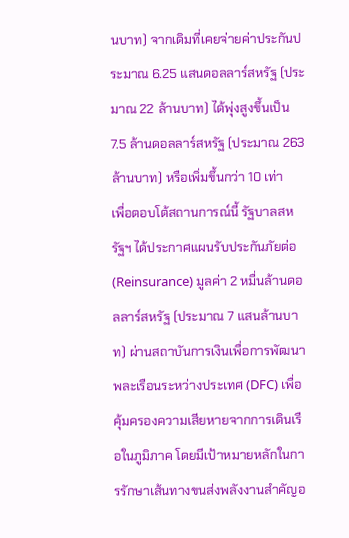นบาท) จากเดิมที่เคยจ่ายค่าประกันประมาณ 6.25 แสนดอลลาร์สหรัฐ (ประมาณ 22 ล้านบาท) ได้พุ่งสูงขึ้นเป็น 7.5 ล้านดอลลาร์สหรัฐ (ประมาณ 263 ล้านบาท) หรือเพิ่มขึ้นกว่า 10 เท่า
เพื่อตอบโต้สถานการณ์นี้ รัฐบาลสหรัฐฯ ได้ประกาศแผนรับประกันภัยต่อ (Reinsurance) มูลค่า 2 หมื่นล้านดอลลาร์สหรัฐ (ประมาณ 7 แสนล้านบาท) ผ่านสถาบันการเงินเพื่อการพัฒนาพละเรือนระหว่างประเทศ (DFC) เพื่อคุ้มครองความเสียหายจากการเดินเรือในภูมิภาค โดยมีเป้าหมายหลักในการรักษาเส้นทางขนส่งพลังงานสำคัญอ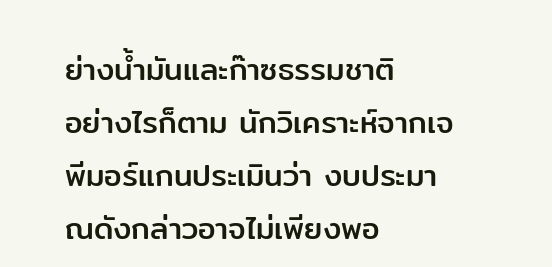ย่างน้ำมันและก๊าซธรรมชาติ
อย่างไรก็ตาม นักวิเคราะห์จากเจพีมอร์แกนประเมินว่า งบประมาณดังกล่าวอาจไม่เพียงพอ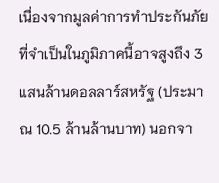เนื่องจากมูลค่าการทำประกันภัยที่จำเป็นในภูมิภาคนี้อาจสูงถึง 3 แสนล้านดอลลาร์สหรัฐ (ประมาณ 10.5 ล้านล้านบาท) นอกจา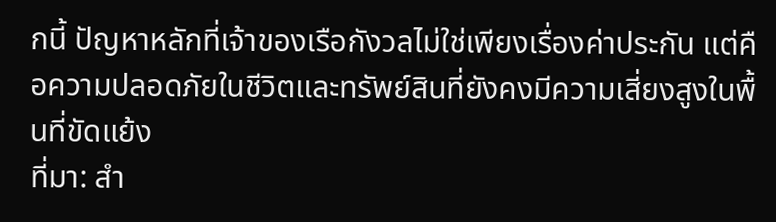กนี้ ปัญหาหลักที่เจ้าของเรือกังวลไม่ใช่เพียงเรื่องค่าประกัน แต่คือความปลอดภัยในชีวิตและทรัพย์สินที่ยังคงมีความเสี่ยงสูงในพื้นที่ขัดแย้ง
ที่มา: สำ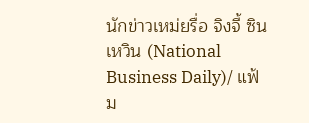นักข่าวเหม่ยรื่อ จิงจี้ ซินเหวิน (National Business Daily)/ แฟ้ม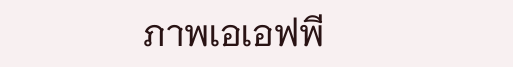ภาพเอเอฟพี